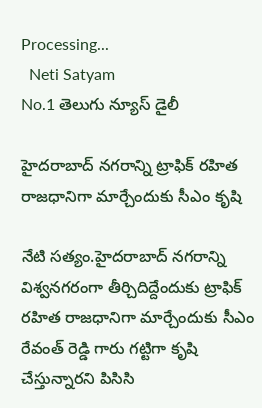Processing...
  Neti Satyam
No.1 తెలుగు న్యూస్ డైలీ

హైదరాబాద్ నగరాన్ని ట్రాఫిక్ రహిత రాజధానిగా మార్చేందుకు సీఎం కృషి

నేటి సత్యం.హైదరాబాద్ నగరాన్ని విశ్వనగరంగా తీర్చిదిద్దేందుకు ట్రాఫిక్ రహిత రాజధానిగా మార్చేందుకు సీఎం రేవంత్ రెడ్డి గారు గట్టిగా కృషి చేస్తున్నారని పిసిసి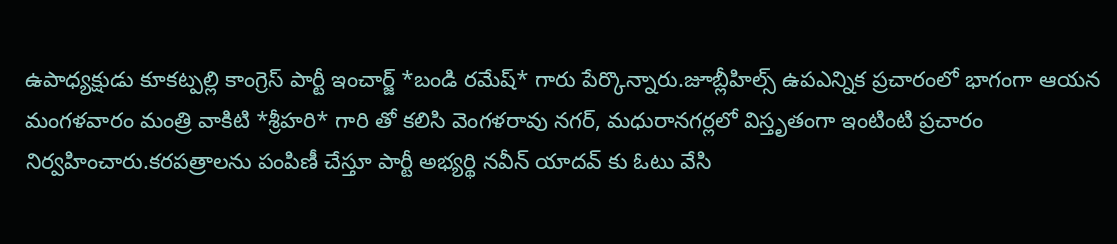ఉపాధ్యక్షుడు కూకట్పల్లి కాంగ్రెస్ పార్టీ ఇంచార్జ్ *బండి రమేష్* గారు పేర్కొన్నారు.జూబ్లీహిల్స్ ఉపఎన్నిక ప్రచారంలో భాగంగా ఆయన మంగళవారం మంత్రి వాకిటి *శ్రీహరి* గారి తో కలిసి వెంగళరావు నగర్, మధురానగర్లలో విస్తృతంగా ఇంటింటి ప్రచారం నిర్వహించారు.కరపత్రాలను పంపిణీ చేస్తూ పార్టీ అభ్యర్థి నవీన్ యాదవ్ కు ఓటు వేసి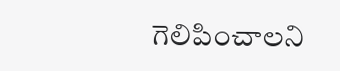గెలిపించాలని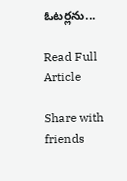ఓటర్లను...

Read Full Article

Share with friends